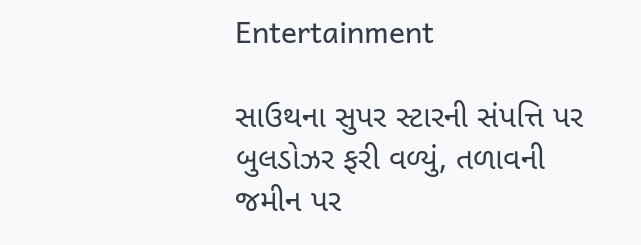Entertainment

સાઉથના સુપર સ્ટારની સંપત્તિ પર બુલડોઝર ફરી વળ્યું, તળાવની જમીન પર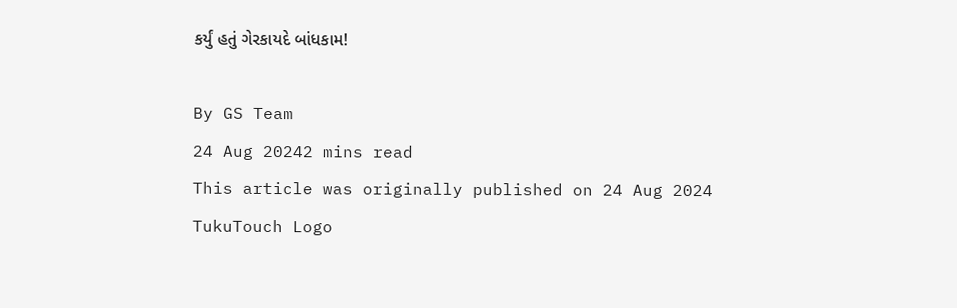કર્યું હતું ગેરકાયદે બાંધકામ!

By GS Team
24 Aug 20242 mins read
This article was originally published on 24 Aug 2024
TukuTouch Logo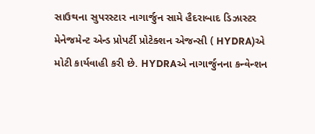સાઉથના સુપરસ્ટાર નાગાર્જુન સામે હૈદરાબાદ ડિઝાસ્ટર મેનેજમેન્ટ એન્ડ પ્રોપર્ટી પ્રોટેક્શન એજન્સી ( HYDRA)એ મોટી કાર્યવાહી કરી છે. HYDRAએ નાગાર્જુનના કન્વેન્શન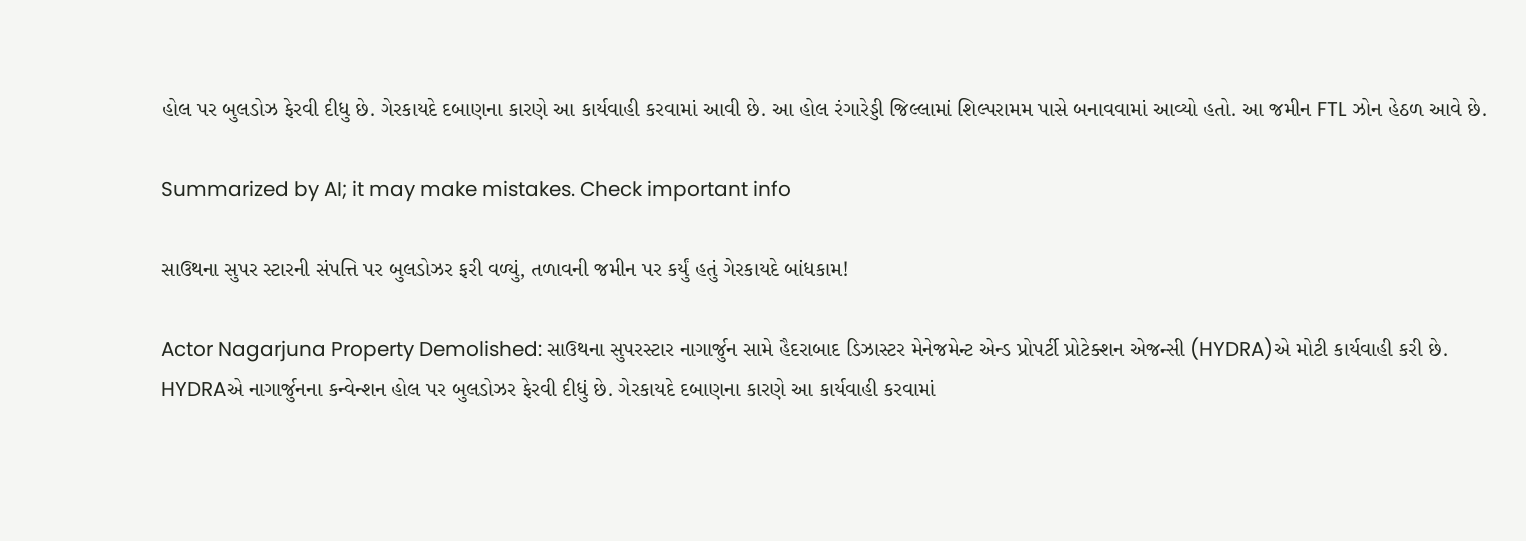હોલ પર બુલડોઝ ફેરવી દીધુ છે. ગેરકાયદે દબાણના કારણે આ કાર્યવાહી કરવામાં આવી છે. આ હોલ રંગારેડ્ડી જિલ્લામાં શિલ્પરામમ પાસે બનાવવામાં આવ્યો હતો. આ જમીન FTL ઝોન હેઠળ આવે છે.

Summarized by AI; it may make mistakes. Check important info

સાઉથના સુપર સ્ટારની સંપત્તિ પર બુલડોઝર ફરી વળ્યું, તળાવની જમીન પર કર્યું હતું ગેરકાયદે બાંધકામ!

Actor Nagarjuna Property Demolished: સાઉથના સુપરસ્ટાર નાગાર્જુન સામે હૈદરાબાદ ડિઝાસ્ટર મેનેજમેન્ટ એન્ડ પ્રોપર્ટી પ્રોટેક્શન એજન્સી (HYDRA)એ મોટી કાર્યવાહી કરી છે. HYDRAએ નાગાર્જુનના કન્વેન્શન હોલ પર બુલડોઝર ફેરવી દીધું છે. ગેરકાયદે દબાણના કારણે આ કાર્યવાહી કરવામાં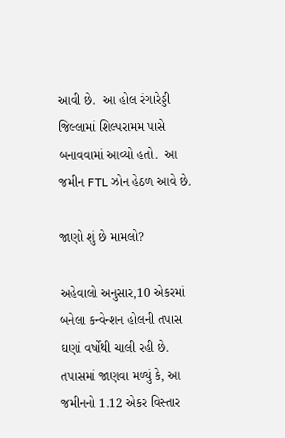આવી છે.  આ હોલ રંગારેડ્ડી જિલ્લામાં શિલ્પરામમ પાસે બનાવવામાં આવ્યો હતો.  આ જમીન FTL ઝોન હેઠળ આવે છે.

જાણો શું છે મામલો?

અહેવાલો અનુસાર,10 એકરમાં બનેલા કન્વેન્શન હોલની તપાસ ઘણાં વર્ષોથી ચાલી રહી છે. તપાસમાં જાણવા મળ્યું કે, આ જમીનનો 1.12 એકર વિસ્તાર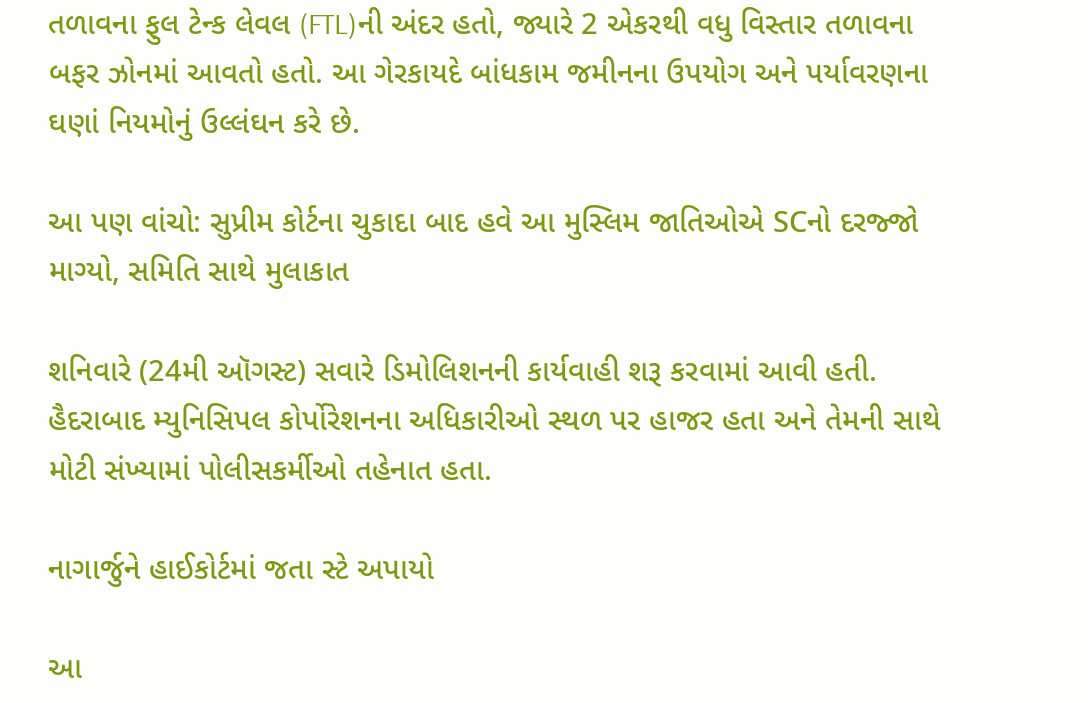તળાવના ફુલ ટેન્ક લેવલ (FTL)ની અંદર હતો, જ્યારે 2 એકરથી વધુ વિસ્તાર તળાવના બફર ઝોનમાં આવતો હતો. આ ગેરકાયદે બાંધકામ જમીનના ઉપયોગ અને પર્યાવરણના ઘણાં નિયમોનું ઉલ્લંઘન કરે છે.

આ પણ વાંચો: સુપ્રીમ કોર્ટના ચુકાદા બાદ હવે આ મુસ્લિમ જાતિઓએ SCનો દરજ્જો માગ્યો, સમિતિ સાથે મુલાકાત

શનિવારે (24મી ઑગસ્ટ) સવારે ડિમોલિશનની કાર્યવાહી શરૂ કરવામાં આવી હતી. હૈદરાબાદ મ્યુનિસિપલ કોર્પોરેશનના અધિકારીઓ સ્થળ પર હાજર હતા અને તેમની સાથે મોટી સંખ્યામાં પોલીસકર્મીઓ તહેનાત હતા.

નાગાર્જુને હાઈકોર્ટમાં જતા સ્ટે અપાયો

આ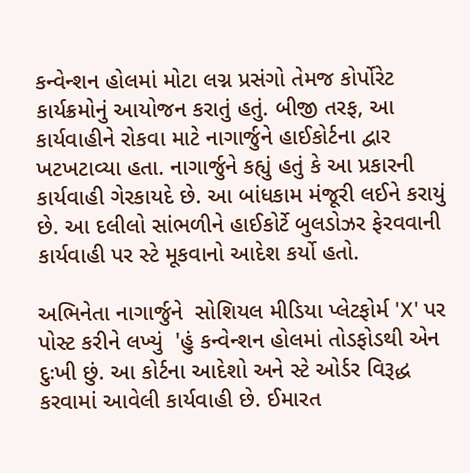કન્વેન્શન હોલમાં મોટા લગ્ન પ્રસંગો તેમજ કોર્પોરેટ કાર્યક્રમોનું આયોજન કરાતું હતું. બીજી તરફ, આ કાર્યવાહીને રોકવા માટે નાગાર્જુને હાઈકોર્ટના દ્વાર ખટખટાવ્યા હતા. નાગાર્જુને કહ્યું હતું કે આ પ્રકારની કાર્યવાહી ગેરકાયદે છે. આ બાંધકામ મંજૂરી લઈને કરાયું છે. આ દલીલો સાંભળીને હાઈકોર્ટે બુલડોઝર ફેરવવાની કાર્યવાહી પર સ્ટે મૂકવાનો આદેશ કર્યો હતો.

અભિનેતા નાગાર્જુને  સોશિયલ મીડિયા પ્લેટફોર્મ 'X' પર પોસ્ટ કરીને લખ્યું  'હું કન્વેન્શન હોલમાં તોડફોડથી એન દુઃખી છું. આ કોર્ટના આદેશો અને સ્ટે ઓર્ડર વિરૂદ્ધ કરવામાં આવેલી કાર્યવાહી છે. ઈમારત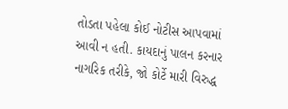તોડતા પહેલા કોઈ નોટીસ આપવામાં આવી ન હતી. કાયદાનું પાલન કરનાર નાગરિક તરીકે, જો કોર્ટે મારી વિરુદ્ધ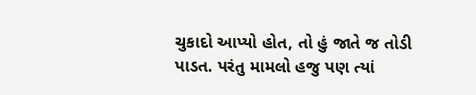ચુકાદો આપ્યો હોત, તો હું જાતે જ તોડી પાડત. પરંતુ મામલો હજુ પણ ત્યાં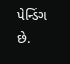પેન્ડિંગ છે.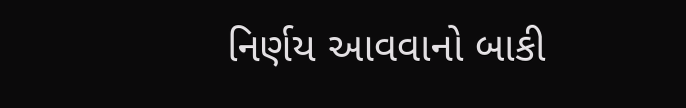નિર્ણય આવવાનો બાકી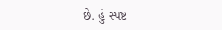છે. હું સ્પષ્ટ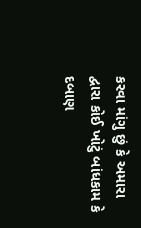કરવા માંગુ છું કે અમારા દ્વારા કોઈ ખોટું બાંધકામ કે દબાણ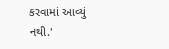કરવામાં આવ્યું નથી.'